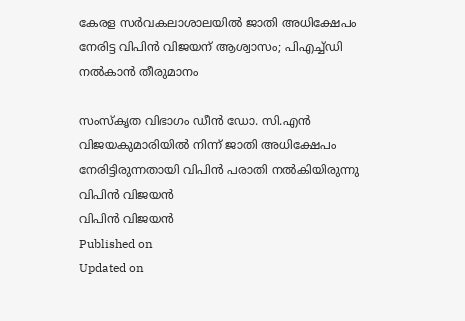കേരള സർവകലാശാലയില്‍ ജാതി അധിക്ഷേപം നേരിട്ട വിപിൻ വിജയന് ആശ്വാസം; പിഎച്ച്ഡി നൽകാൻ തീരുമാനം

സംസ്കൃത വിഭാഗം ഡീൻ ഡോ. സി.എൻ വിജയകുമാരിയിൽ നിന്ന് ജാതി അധിക്ഷേപം നേരിട്ടിരുന്നതായി വിപിൻ പരാതി നൽകിയിരുന്നു
വിപിൻ വിജയന്‍
വിപിൻ വിജയന്‍
Published on
Updated on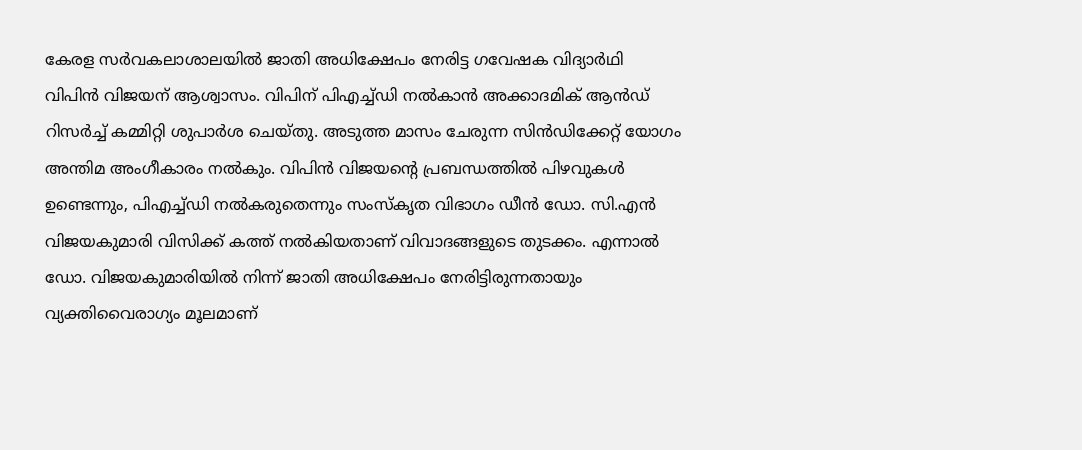കേരള സർവകലാശാലയിൽ ജാതി അധിക്ഷേപം നേരിട്ട ഗവേഷക വിദ്യാർഥി വിപിൻ വിജയന് ആശ്വാസം. വിപിന് പിഎച്ച്ഡി നൽകാൻ അക്കാദമിക് ആന്‍ഡ് റിസർച്ച് കമ്മിറ്റി ശുപാർശ ചെയ്തു. അടുത്ത മാസം ചേരുന്ന സിൻഡിക്കേറ്റ് യോഗം അന്തിമ അംഗീകാരം നൽകും. വിപിൻ വിജയന്റെ പ്രബന്ധത്തിൽ പിഴവുകൾ ഉണ്ടെന്നും, പിഎച്ച്ഡി നൽകരുതെന്നും സംസ്കൃത വിഭാഗം ഡീൻ ഡോ. സി.എൻ വിജയകുമാരി വിസിക്ക് കത്ത് നൽകിയതാണ് വിവാദങ്ങളുടെ തുടക്കം. എന്നാൽ ഡോ. വിജയകുമാരിയിൽ നിന്ന് ജാതി അധിക്ഷേപം നേരിട്ടിരുന്നതായും വ്യക്തിവൈരാഗ്യം മൂലമാണ്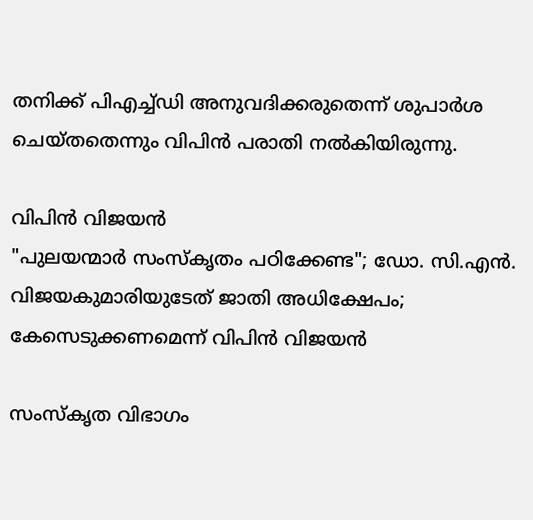തനിക്ക് പിഎച്ച്ഡി അനുവദിക്കരുതെന്ന് ശുപാർശ ചെയ്തതെന്നും വിപിൻ പരാതി നൽകിയിരുന്നു.

വിപിൻ വിജയന്‍
"പുലയന്മാർ സംസ്കൃതം പഠിക്കേണ്ട"; ഡോ. സി.എൻ. വിജയകുമാരിയുടേത് ജാതി അധിക്ഷേപം; കേസെടുക്കണമെന്ന് വിപിന്‍ വിജയന്‍

സംസ്കൃത വിഭാഗം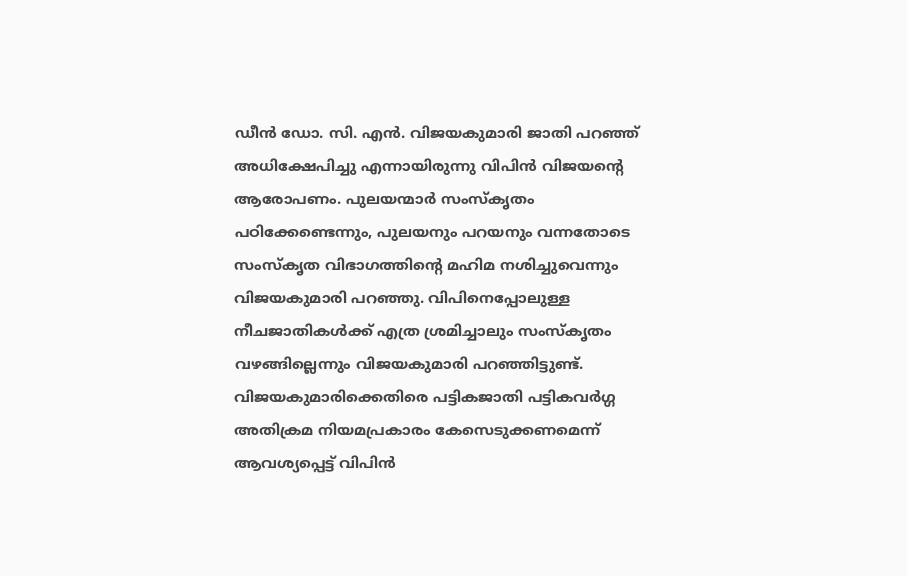ഡീൻ ഡോ. സി. എൻ. വിജയകുമാരി ജാതി പറഞ്ഞ് അധിക്ഷേപിച്ചു എന്നായിരുന്നു വിപിൻ വിജയന്റെ ആരോപണം. പുലയന്മാർ സംസ്കൃതം പഠിക്കേണ്ടെന്നും, പുലയനും പറയനും വന്നതോടെ സംസ്കൃത വിഭാഗത്തിൻ്റെ മഹിമ നശിച്ചുവെന്നും വിജയകുമാരി പറഞ്ഞു. വിപിനെപ്പോലുള്ള നീചജാതികൾക്ക് എത്ര ശ്രമിച്ചാലും സംസ്കൃതം വഴങ്ങില്ലെന്നും വിജയകുമാരി പറഞ്ഞിട്ടുണ്ട്. വിജയകുമാരിക്കെതിരെ പട്ടികജാതി പട്ടികവർഗ്ഗ അതിക്രമ നിയമപ്രകാരം കേസെടുക്കണമെന്ന് ആവശ്യപ്പെട്ട് വിപിൻ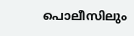പൊലീസിലും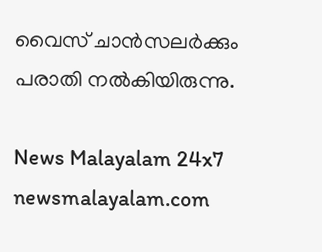വൈസ് ചാൻസലർക്കും പരാതി നൽകിയിരുന്നു.

News Malayalam 24x7
newsmalayalam.com